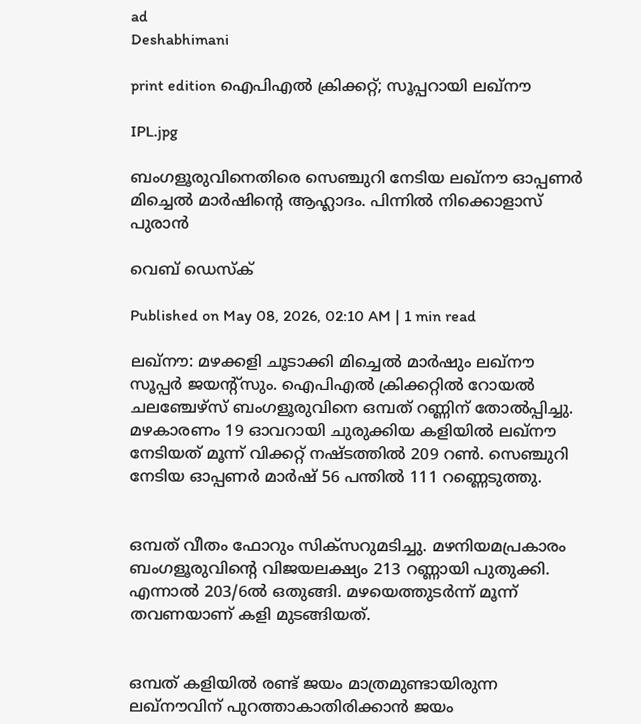ad
Deshabhimani

print edition ഐപിഎൽ ക്രിക്കറ്റ്; സൂപ്പറായി ലഖ്നൗ

IPL.jpg

ബംഗളൂരുവിനെതിരെ സെഞ്ചുറി നേടിയ ലഖ്നൗ ഓപ്പണർ മിച്ചെൽ മാർഷിന്റെ ആഹ്ലാദം. പിന്നിൽ നിക്കൊളാസ് പുരാൻ

വെബ് ഡെസ്ക്

Published on May 08, 2026, 02:10 AM | 1 min read

ലഖ്‌ന‍ൗ: മഴക്കളി ചൂടാക്കി മിച്ചെൽ മാർഷും ലഖ്‌ന‍ൗ സൂപ്പർ ജയന്റ്‌സും. ഐപിഎൽ ക്രിക്കറ്റിൽ റോയൽ ചലഞ്ചേഴ്‌സ്‌ ബംഗളൂരുവിനെ ഒമ്പത് റണ്ണിന് തോൽപ്പിച്ചു. മഴകാരണം 19 ഓവറായി ചുരുക്കിയ കളിയിൽ ലഖ്നൗ നേടിയത്‌ മൂന്ന്‌ വിക്കറ്റ്‌ നഷ്‌ടത്തിൽ 209 റൺ. സെഞ്ചുറി നേടിയ ഓപ്പണർ മാർഷ്‌ 56 പന്തിൽ 111 റണ്ണെടുത്തു.


ഒമ്പത്‌ വീതം ഫോറും സിക്‌സറുമടിച്ചു. മഴനിയമപ്രകാരം ബംഗളൂരുവിന്റെ വിജയലക്ഷ്യം 213 റണ്ണായി പുതുക്കി. എന്നാൽ 203/6ൽ ഒതുങ്ങി. മഴയെത്തുടർന്ന്‌ മൂന്ന്‌ തവണയാണ് കളി മുടങ്ങിയത്.


ഒമ്പത്‌ കളിയിൽ രണ്ട്‌ ജയം മാത്രമുണ്ടായിരുന്ന ലഖ്‌ന‍ൗവിന്‌ പുറത്താകാതിരിക്കാൻ ജയം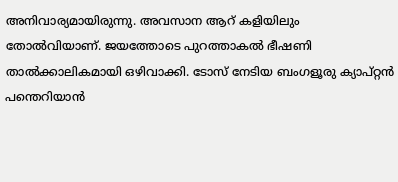അനിവാര്യമായിരുന്നു. അവസാന ആറ്‌ കളിയിലും തോൽവിയാണ്‌. ജയത്തോടെ പുറത്താകൽ ഭീഷണി താൽക്കാലികമായി ഒഴിവാക്കി. ടോസ്‌ നേടിയ ബംഗളൂരു ക്യാപ്‌റ്റൻ പന്തെറിയാൻ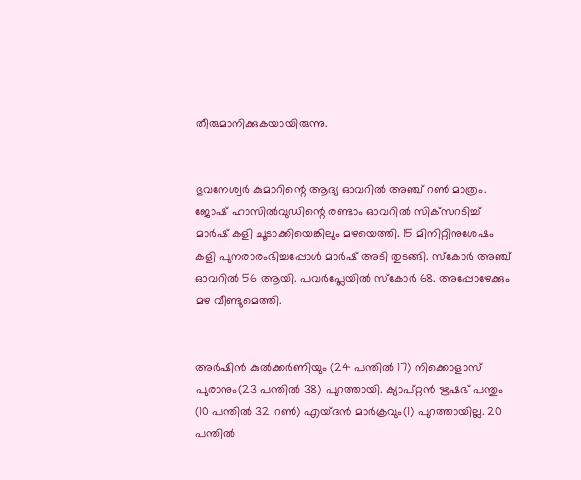തീരുമാനിക്കുകയായിരുന്നു.


ഭുവനേശ്വർ കുമാറിന്റെ ആദ്യ ഓവറിൽ അഞ്ച്‌ റൺ മാത്രം. ജോഷ്‌ ഹാസിൽവുഡിന്റെ രണ്ടാം ഓവറിൽ സിക്‌സറടിച്ച്‌ മാർഷ്‌ കളി ചൂടാക്കിയെങ്കിലും മഴയെത്തി. 15 മിനിറ്റിനുശേഷം കളി പുനരാരംഭിച്ചപ്പോൾ മാർഷ്‌ അടി തുടങ്ങി. സ്‌കോർ അഞ്ച്‌ ഓവറിൽ 56 ആയി. പവർപ്ലേയിൽ സ്‌കോർ 68. അപ്പോഴേക്കും മഴ വീണ്ടുമെത്തി.


അർഷിൻ കുൽക്കർണിയും (24 പന്തിൽ 17) നിക്കൊളാസ്‌ പുരാനും(23 പന്തിൽ 38) പുറത്തായി. ക്യാപ്‌റ്റൻ ഋഷഭ്‌ പന്തും (10 പന്തിൽ 32 റൺ) എയ്‌ദൻ മാർക്രവും(1) പുറത്തായില്ല. 20 പന്തിൽ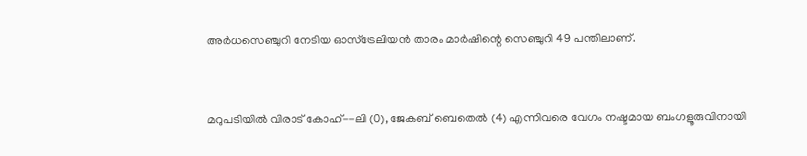അർധസെഞ്ചുറി നേടിയ ഓസ്‌ട്രേലിയൻ താരം മാർഷിന്റെ സെഞ്ചുറി 49 പന്തിലാണ്‌.


മറുപടിയിൽ വിരാട് കോഹ്--ലി (0), ജേകബ് ബെതെൽ (4) എന്നിവരെ വേഗം നഷ്ടമായ ബംഗളൂരുവിനായി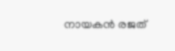നായകൻ രജത്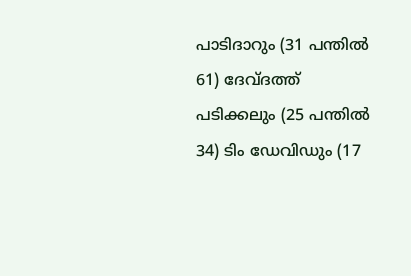പാടിദാറും (31 പന്തിൽ 61) ദേവ്ദത്ത് പടിക്കലും (25 പന്തിൽ 34) ടിം ഡേവിഡും (17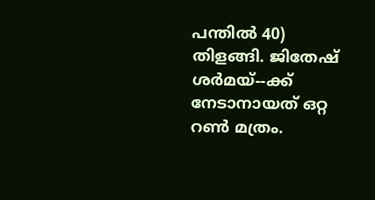പന്തിൽ 40) തിളങ്ങി. ജിതേഷ് ശർമയ്--ക്ക് നേടാനായത് ഒറ്റ റൺ മത്രം.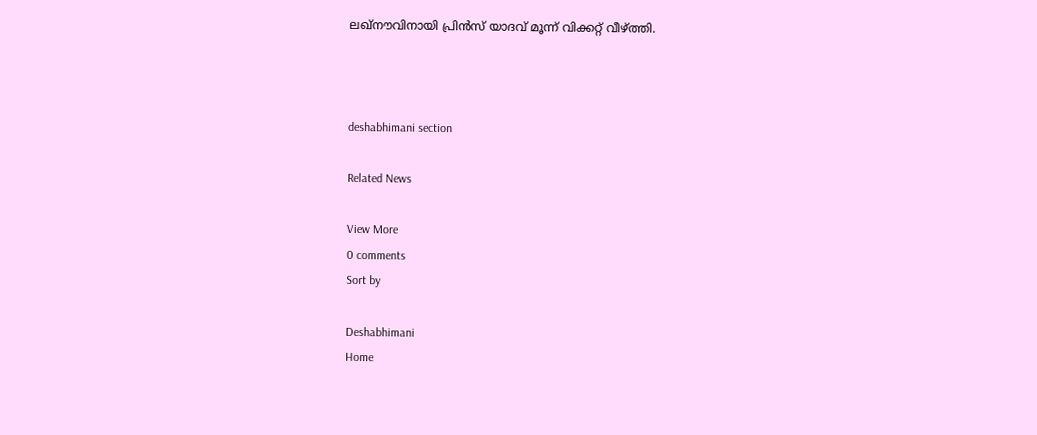ലഖ്നൗവിനായി പ്രിൻസ് യാദവ് മൂന്ന് വിക്കറ്റ് വീഴ്ത്തി.



deshabhimani section

Related News

View More
0 comments
Sort by

Deshabhimani
Home